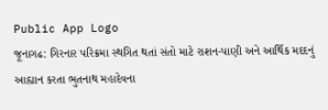Public App Logo
જૂનાગઢ: ગિરનાર પરિક્રમા સ્થગિત થતાં સંતો માટે રાશન-પાણી અને આર્થિક મદદનું આહ્યાન કરતા ભુતનાથ મહાદેવના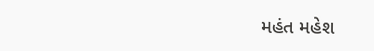મહંત મહેશ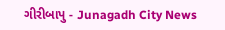ગીરીબાપુ - Junagadh City News